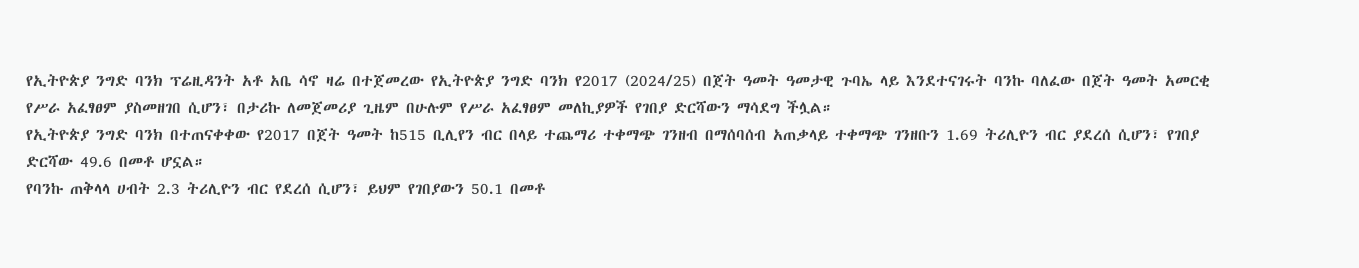የኢትዮጵያ ንግድ ባንክ ፕሬዚዳንት አቶ አቤ ሳኖ ዛሬ በተጀመረው የኢትዮጵያ ንግድ ባንክ የ2017 (2024/25) በጀት ዓመት ዓመታዊ ጉባኤ ላይ እንደተናገሩት ባንኩ ባለፈው በጀት ዓመት አመርቂ የሥራ አፈፃፀም ያስመዘገበ ሲሆን፣ በታሪኩ ለመጀመሪያ ጊዜም በሁሉም የሥራ አፈፃፀም መለኪያዎች የገበያ ድርሻውን ማሳደግ ችሏል።
የኢትዮጵያ ንግድ ባንክ በተጠናቀቀው የ2017 በጀት ዓመት ከ515 ቢሊየን ብር በላይ ተጨማሪ ተቀማጭ ገንዘብ በማሰባሰብ አጠቃላይ ተቀማጭ ገንዘቡን 1.69 ትሪሊዮን ብር ያደረሰ ሲሆን፣ የገበያ ድርሻው 49.6 በመቶ ሆኗል።
የባንኩ ጠቅላላ ሀብት 2.3 ትሪሊዮን ብር የደረሰ ሲሆን፣ ይህም የገበያውን 50.1 በመቶ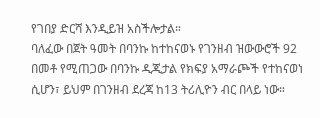የገበያ ድርሻ እንዲይዝ አስችሎታል።
ባለፈው በጀት ዓመት በባንኩ ከተከናወኑ የገንዘብ ዝውውሮች 92 በመቶ የሚጠጋው በባንኩ ዲጂታል የክፍያ አማራጮች የተከናወነ ሲሆን፣ ይህም በገንዘብ ደረጃ ከ13 ትሪሊዮን ብር በላይ ነው።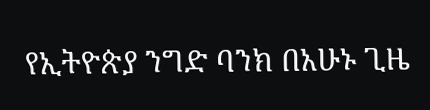የኢትዮጵያ ንግድ ባንክ በአሁኑ ጊዜ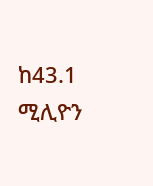ከ43.1 ሚሊዮን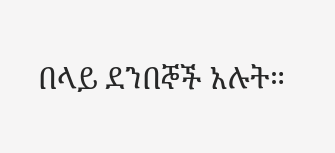በላይ ደንበኞች አሉት።